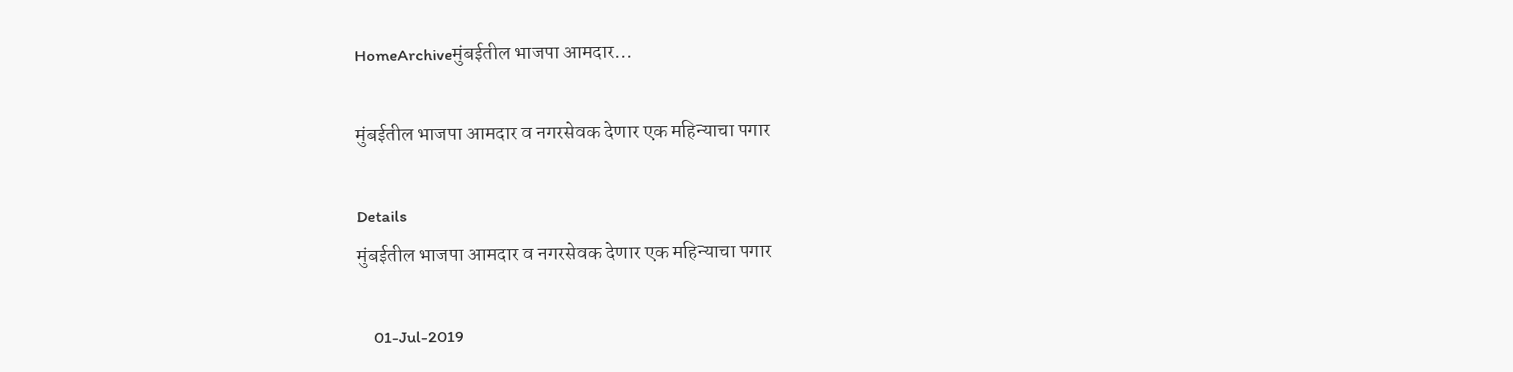HomeArchiveमुंबईतील भाजपा आमदार...

मुंबईतील भाजपा आमदार व नगरसेवक देणार एक महिन्याचा पगार

Details
मुंबईतील भाजपा आमदार व नगरसेवक देणार एक महिन्याचा पगार

    01-Jul-2019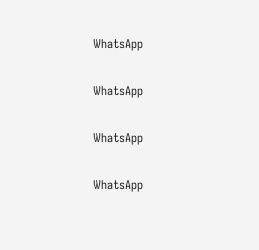WhatsApp

WhatsApp

WhatsApp

WhatsApp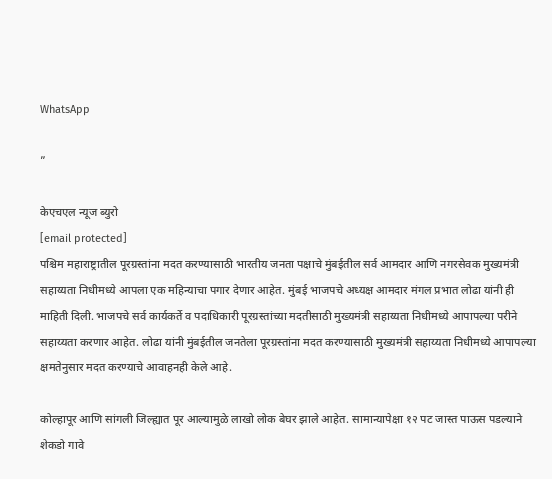WhatsApp

”

केएचएल न्यूज ब्युरो
[email protected]
पश्चिम महाराष्ट्रातील पूरग्रस्तांना मदत करण्यासाठी भारतीय जनता पक्षाचे मुंबईतील सर्व आमदार आणि नगरसेवक मुख्यमंत्री सहाय्यता निधीमध्ये आपला एक महिन्याचा पगार देणार आहेत. मुंबई भाजपचे अध्यक्ष आमदार मंगल प्रभात लोढा यांनी ही माहिती दिली. भाजपचे सर्व कार्यकर्ते व पदाधिकारी पूरग्रस्तांच्या मदतीसाठी मुख्यमंत्री सहाय्यता निधीमध्ये आपापल्या परीने सहाय्यता करणार आहेत. लोढा यांनी मुंबईतील जनतेला पूरग्रस्तांना मदत करण्यासाठी मुख्यमंत्री सहाय्यता निधीमध्ये आपापल्या क्षमतेनुसार मदत करण्याचे आवाहनही केले आहे.

कोल्हापूर आणि सांगली जिल्ह्यात पूर आल्यामुळे लाखो लोक बेघर झाले आहेत. सामान्यापेक्षा १२ पट जास्त पाऊस पडल्याने शेकडो गावे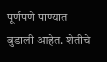पूर्णपणे पाण्यात बुडाली आहेत. शेतीचे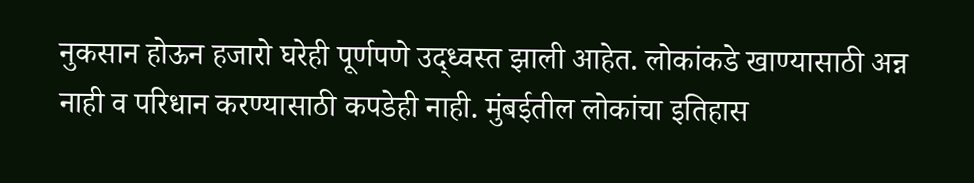नुकसान होऊन हजारो घरेही पूर्णपणे उद्ध्वस्त झाली आहेत. लोकांकडे खाण्यासाठी अन्न नाही व परिधान करण्यासाठी कपडेही नाही. मुंबईतील लोकांचा इतिहास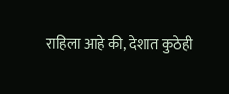राहिला आहे की, देशात कुठेही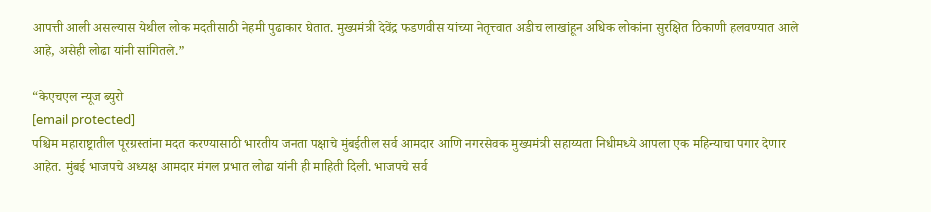आपत्ती आली असल्यास येथील लोक मदतीसाठी नेहमी पुढाकार घेतात. मुख्यमंत्री देवेंद्र फडणवीस यांच्या नेतृत्त्वात अडीच लाखांहून अधिक लोकांना सुरक्षित ठिकाणी हलवण्यात आले आहे, असेही लोढा यांनी सांगितले.”

“केएचएल न्यूज ब्युरो
[email protected]
पश्चिम महाराष्ट्रातील पूरग्रस्तांना मदत करण्यासाठी भारतीय जनता पक्षाचे मुंबईतील सर्व आमदार आणि नगरसेवक मुख्यमंत्री सहाय्यता निधीमध्ये आपला एक महिन्याचा पगार देणार आहेत. मुंबई भाजपचे अध्यक्ष आमदार मंगल प्रभात लोढा यांनी ही माहिती दिली. भाजपचे सर्व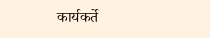कार्यकर्ते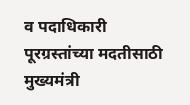व पदाधिकारी पूरग्रस्तांच्या मदतीसाठी मुख्यमंत्री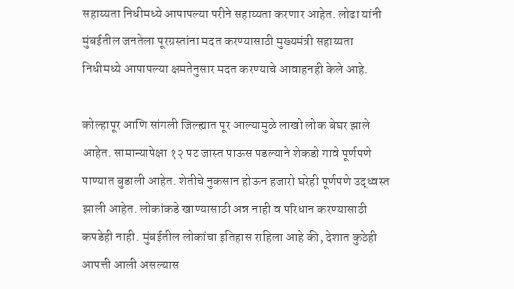सहाय्यता निधीमध्ये आपापल्या परीने सहाय्यता करणार आहेत. लोढा यांनी मुंबईतील जनतेला पूरग्रस्तांना मदत करण्यासाठी मुख्यमंत्री सहाय्यता निधीमध्ये आपापल्या क्षमतेनुसार मदत करण्याचे आवाहनही केले आहे.

कोल्हापूर आणि सांगली जिल्ह्यात पूर आल्यामुळे लाखो लोक बेघर झाले आहेत. सामान्यापेक्षा १२ पट जास्त पाऊस पडल्याने शेकडो गावे पूर्णपणे पाण्यात बुडाली आहेत. शेतीचे नुकसान होऊन हजारो घरेही पूर्णपणे उद्ध्वस्त झाली आहेत. लोकांकडे खाण्यासाठी अन्न नाही व परिधान करण्यासाठी कपडेही नाही. मुंबईतील लोकांचा इतिहास राहिला आहे की, देशात कुठेही आपत्ती आली असल्यास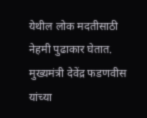येथील लोक मदतीसाठी नेहमी पुढाकार घेतात. मुख्यमंत्री देवेंद्र फडणवीस यांच्या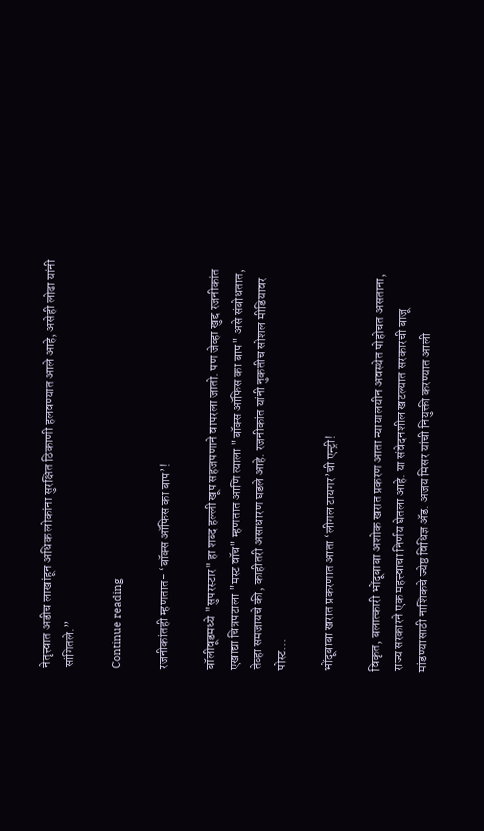नेतृत्त्वात अडीच लाखांहून अधिक लोकांना सुरक्षित ठिकाणी हलवण्यात आले आहे, असेही लोढा यांनी सांगितले.”

Continue reading

रजनीकांतही म्हणतात- ‘बॉक्स ऑफिस का बाप’!

बॉलीवूडमध्ये "सुपरस्टार" हा शब्द हल्ली खूप सहजपणाने वापरला जातो. पण जेव्हा खुद्द रजनीकांत एखाद्या चित्रपटाला "मस्ट वॉच" म्हणतात आणि त्याला "बॉक्स ऑफिस का बाप" असे संबोधतात, तेव्हा समजायचे की, काहीतरी असाधारण घडले आहे. रजनीकांत यांनी नुकतीच सोशल मीडियावर पोस्ट...

भोंदूबाबा खरात प्रकरणात आता ‘लीगल टायगर’ची एन्ट्री!

विकृत, बलात्कारी भोंदूबाबा अशोक खरात प्रकरण आता न्यायालयीन अवस्थेत पोहोचत असताना, राज्य सरकारने एक महत्त्वाचा निर्णय घेतला आहे. या संवेदनशील खटल्यात सरकारची बाजू मांडण्यासाठी नाशिकचे ज्येष्ठ विधिज्ञ ॲड. अजय मिसर यांची नियुक्ती करण्यात आली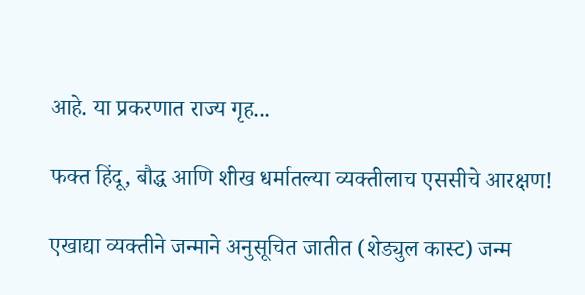आहे. या प्रकरणात राज्य गृह...

फक्त हिंदू, बौद्ध आणि शीख धर्मातल्या व्यक्तीलाच एससीचे आरक्षण!

एखाद्या व्यक्तीने जन्माने अनुसूचित जातीत (शेड्युल कास्ट) जन्म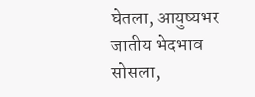घेतला, आयुष्यभर जातीय भेदभाव सोसला,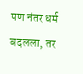पण नंतर धर्म बदलला, तर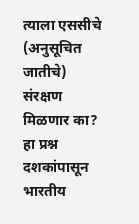त्याला एससीचे (अनुसूचित जातीचे) संरक्षण मिळणार का? हा प्रश्न दशकांपासून भारतीय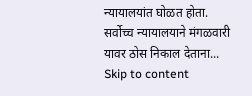न्यायालयांत घोळत होता. सर्वोच्च न्यायालयाने मंगळवारी यावर ठोस निकाल देताना...
Skip to content